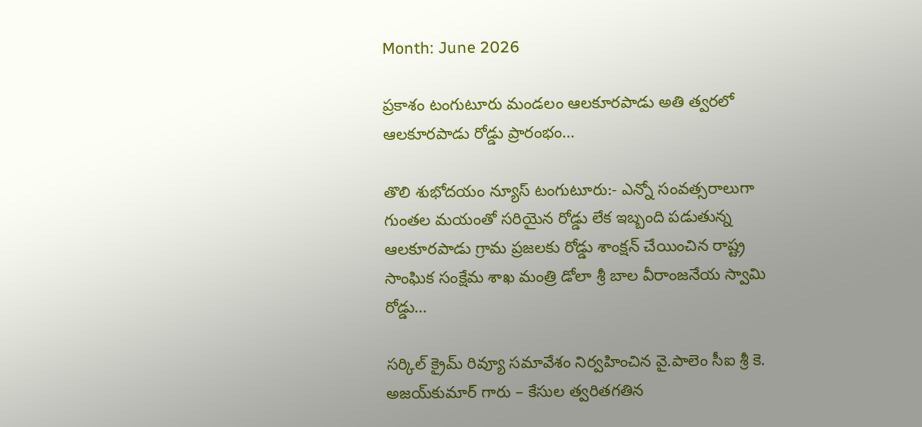Month: June 2026

ప్రకాశం టంగుటూరు మండలం ఆలకూరపాడు అతి త్వరలో ఆలకూరపాడు రోడ్డు ప్రారంభం…

తొలి శుభోదయం న్యూస్ టంగుటూరు:- ఎన్నో సంవత్సరాలుగా గుంతల మయంతో సరియైన రోడ్డు లేక ఇబ్బంది పడుతున్న ఆలకూరపాడు గ్రామ ప్రజలకు రోడ్డు శాంక్షన్ చేయించిన రాష్ట్ర సాంఘిక సంక్షేమ శాఖ మంత్రి డోలా శ్రీ బాల వీరాంజనేయ స్వామి రోడ్డు…

సర్కిల్ క్రైమ్ రివ్యూ సమావేశం నిర్వహించిన వై.పాలెం సీఐ శ్రీ కె. అజయ్‌కుమార్ గారు – కేసుల త్వరితగతిన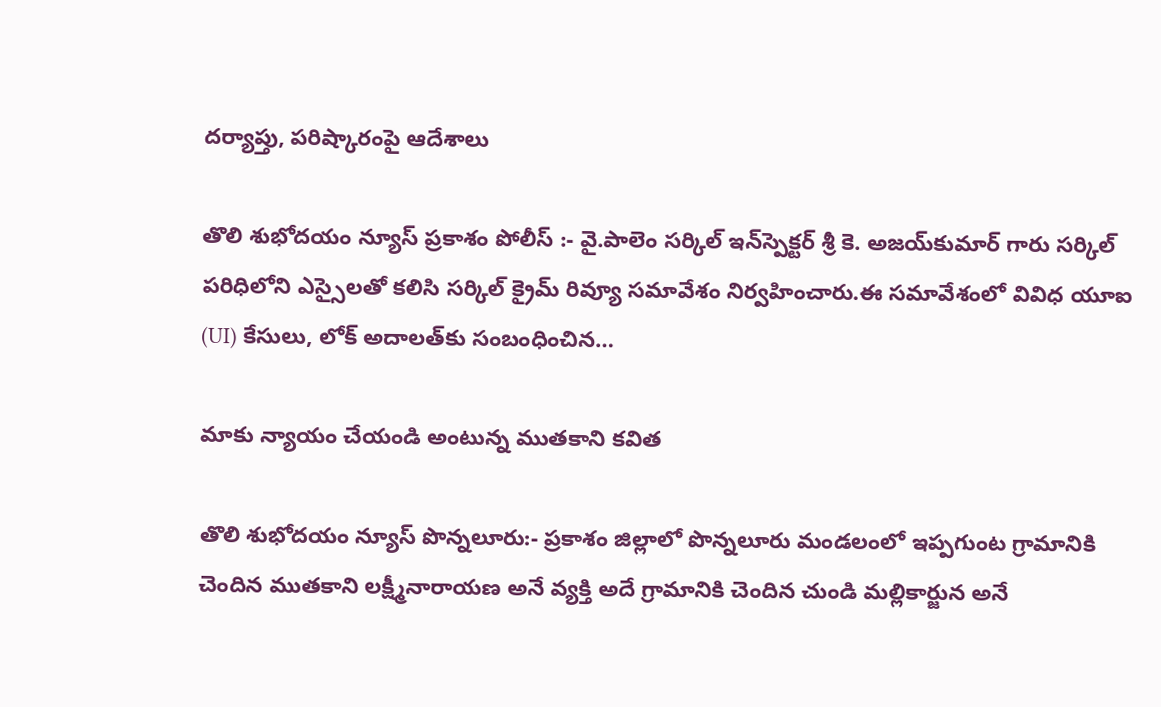దర్యాప్తు, పరిష్కారంపై ఆదేశాలు

తొలి శుభోదయం న్యూస్ ప్రకాశం పోలీస్ :- వై.పాలెం సర్కిల్ ఇన్‌స్పెక్టర్ శ్రీ కె. అజయ్‌కుమార్ గారు సర్కిల్ పరిధిలోని ఎస్సైలతో కలిసి సర్కిల్ క్రైమ్ రివ్యూ సమావేశం నిర్వహించారు.ఈ సమావేశంలో వివిధ యూఐ (UI) కేసులు, లోక్ అదాలత్‌కు సంబంధించిన…

మాకు న్యాయం చేయండి అంటున్న ముతకాని కవిత

తొలి శుభోదయం న్యూస్ పొన్నలూరు:- ప్రకాశం జిల్లాలో పొన్నలూరు మండలంలో ఇప్పగుంట గ్రామానికి చెందిన ముతకాని లక్ష్మీనారాయణ అనే వ్యక్తి అదే గ్రామానికి చెందిన చుండి మల్లికార్జున అనే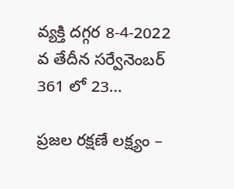వ్యక్తి దగ్గర 8-4-2022 వ తేదీన సర్వేనెంబర్ 361 లో 23…

ప్రజల రక్షణే లక్ష్యం –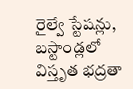రైల్వే స్టేషన్లు, బస్టాండ్లలో విస్తృత భద్రతా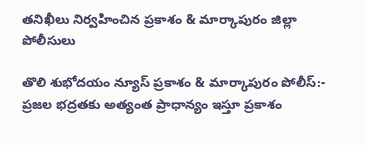తనిఖీలు నిర్వహించిన ప్రకాశం & మార్కాపురం జిల్లా పోలీసులు

తొలి శుభోదయం న్యూస్ ప్రకాశం & మార్కాపురం పోలీస్:- ప్రజల భద్రతకు అత్యంత ప్రాధాన్యం ఇస్తూ ప్రకాశం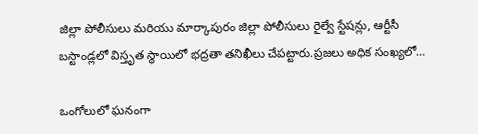జిల్లా పోలీసులు మరియు మార్కాపురం జిల్లా పోలీసులు రైల్వే స్టేషన్లు, ఆర్టీసీ బస్టాండ్లలో విస్తృత స్థాయిలో భద్రతా తనిఖీలు చేపట్టారు.ప్రజలు అధిక సంఖ్యలో…

ఒంగోలులో ఘనంగా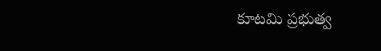కూటమి ప్రభుత్వ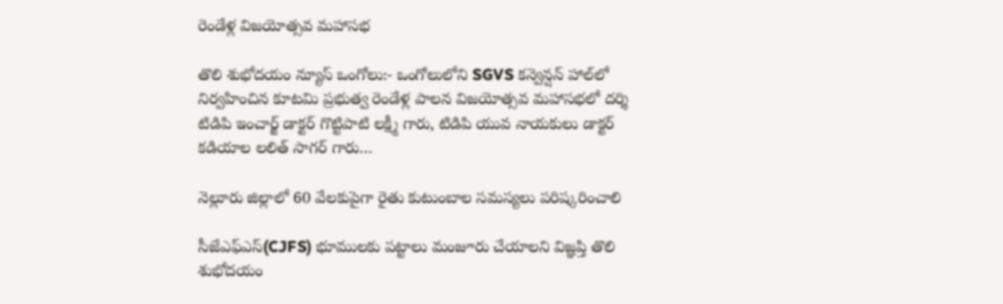రెండేళ్ల విజయోత్సవ మహాసభ

తొలి శుభోదయం న్యూస్ ఒంగోలు:- ఒంగోలులోని SGVS కన్వెన్షన్ హాల్‌లో నిర్వహించిన కూటమి ప్రభుత్వ రెండేళ్ల పాలన విజయోత్సవ మహాసభలో దర్శి టిడిపి ఇంచార్జ్ డాక్టర్ గొట్టిపాటి లక్ష్మీ గారు, టిడిపి యువ నాయకులు డాక్టర్ కడియాల లలిత్ సాగర్ గారు…

నెల్లూరు జిల్లాలో 60 వేలకుపైగా రైతు కుటుంబాల సమస్యలు పరిష్కరించాలి

సీజేఎఫ్‌ఎస్(CJFS) భూములకు పట్టాలు మంజూరు చేయాలని విజ్ఞప్తి తొలి శుభోదయం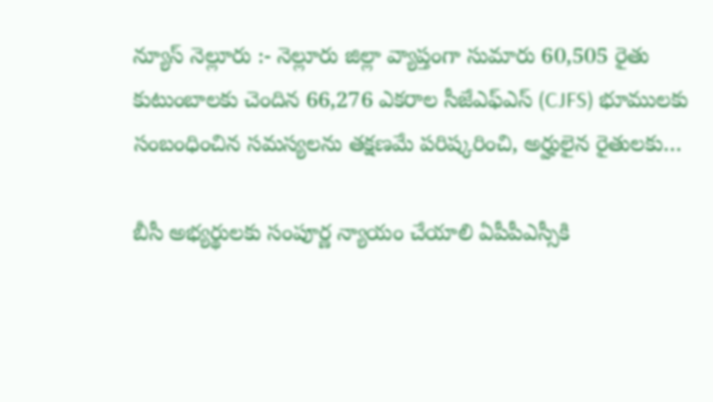న్యూస్ నెల్లూరు :- నెల్లూరు జిల్లా వ్యాప్తంగా సుమారు 60,505 రైతు కుటుంబాలకు చెందిన 66,276 ఎకరాల సీజేఎఫ్‌ఎస్ (CJFS) భూములకు సంబంధించిన సమస్యలను తక్షణమే పరిష్కరించి, అర్హులైన రైతులకు…

బీసీ అభ్యర్థులకు సంపూర్ణ న్యాయం చేయాలి ఏపీపీఎస్సీకి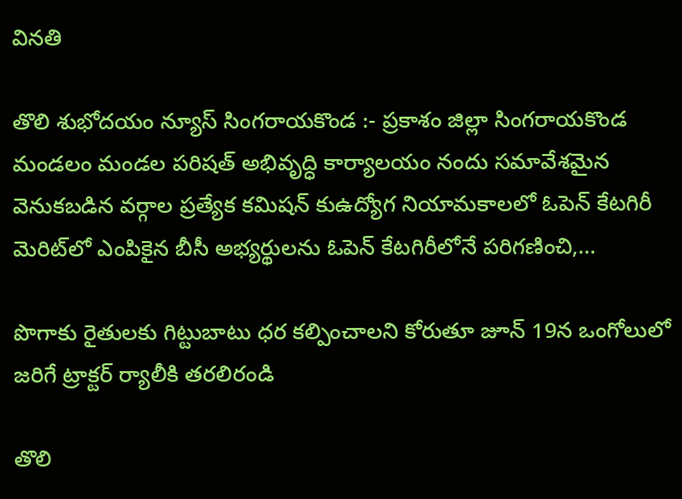వినతి

తొలి శుభోదయం న్యూస్ సింగరాయకొండ :- ప్రకాశం జిల్లా సింగరాయకొండ మండలం మండల పరిషత్ అభివృద్ధి కార్యాలయం నందు సమావేశమైన వెనుకబడిన వర్గాల ప్రత్యేక కమిషన్ కుఉద్యోగ నియామకాలలో ఓపెన్ కేటగిరీ మెరిట్‌లో ఎంపికైన బీసీ అభ్యర్థులను ఓపెన్ కేటగిరీలోనే పరిగణించి,…

పొగాకు రైతులకు గిట్టుబాటు ధర కల్పించాలని కోరుతూ జూన్ 19న ఒంగోలులో జరిగే ట్రాక్టర్ ర్యాలీకి తరలిరండి

తొలి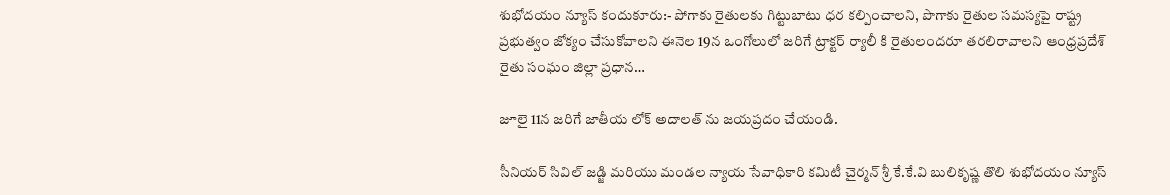శుభోదయం న్యూస్ కందుకూరు:- పోగాకు రైతులకు గిట్టుబాటు ధర కల్పించాలని, పొగాకు రైతుల సమస్యపై రాష్ట్ర ప్రభుత్వం జోక్యం చేసుకోవాలని ఈనెల 19న ఒంగోలులో జరిగే ట్రాక్టర్ ర్యాలీ కి రైతులందరూ తరలిరావాలని ఆంధ్రప్రదేశ్ రైతు సంఘం జిల్లా ప్రధాన…

జూలై 11న జరిగే జాతీయ లోక్ అదాలత్ ను జయప్రదం చేయండి.

సీనియర్ సివిల్ జడ్జి మరియు మండల న్యాయ సేవాధికారి కమిటీ చైర్మన్ శ్రీ కే.కే.వి బులికృష్ణ తొలి శుభోదయం న్యూస్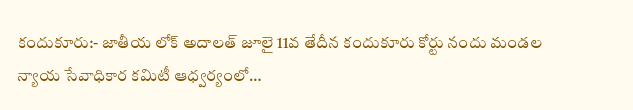కందుకూరు:- జాతీయ లోక్ అదాలత్ జూలై 11వ తేదీన కందుకూరు కోర్టు నందు మండల న్యాయ సేవాధికార కమిటీ ఆధ్వర్యంలో…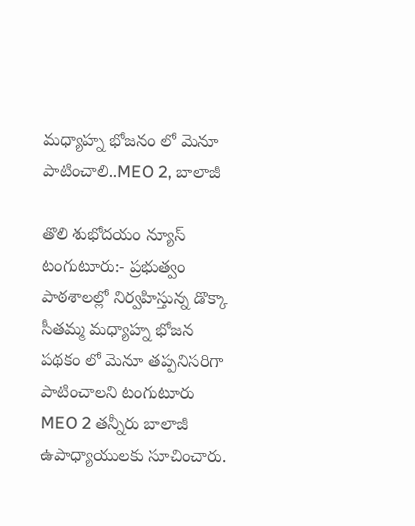మధ్యాహ్న భోజనం లో మెనూ పాటించాలి..MEO 2, బాలాజీ

తొలి శుభోదయం న్యూస్ టంగుటూరు:- ప్రభుత్వం పాఠశాలల్లో నిర్వహిస్తున్న డొక్కా సీతమ్మ మధ్యాహ్న భోజన పథకం లో మెనూ తప్పనిసరిగా పాటించాలని టంగుటూరు MEO 2 తన్నీరు బాలాజీ ఉపాధ్యాయులకు సూచించారు.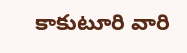కాకుటూరి వారి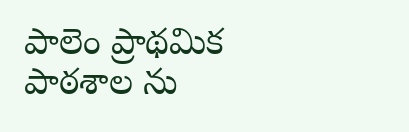పాలెం ప్రాథమిక పాఠశాల ను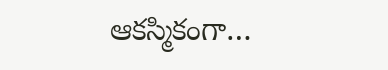ఆకస్మికంగా…